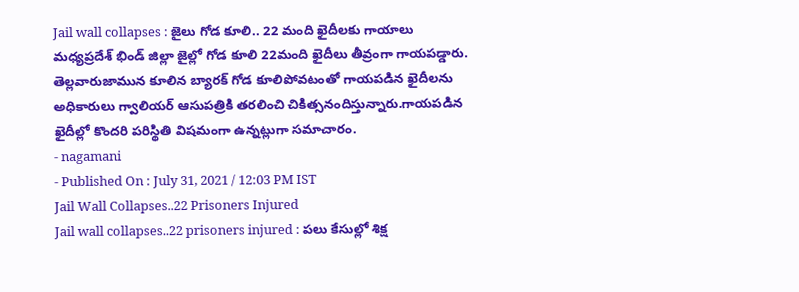Jail wall collapses : జైలు గోడ కూలి.. 22 మంది ఖైదీలకు గాయాలు
మధ్యప్రదేశ్ భిండ్ జిల్లా జైల్లో గోడ కూలి 22మంది ఖైదీలు తీవ్రంగా గాయపడ్డారు. తెల్లవారుజామున కూలిన బ్యారక్ గోడ కూలిపోవటంతో గాయపడిన ఖైదీలను అధికారులు గ్వాలియర్ ఆసుపత్రికి తరలించి చికిత్సనందిస్తున్నారు.గాయపడిన ఖైదీల్లో కొందరి పరిస్థితి విషమంగా ఉన్నట్లుగా సమాచారం.
- nagamani
- Published On : July 31, 2021 / 12:03 PM IST
Jail Wall Collapses..22 Prisoners Injured
Jail wall collapses..22 prisoners injured : పలు కేసుల్లో శిక్ష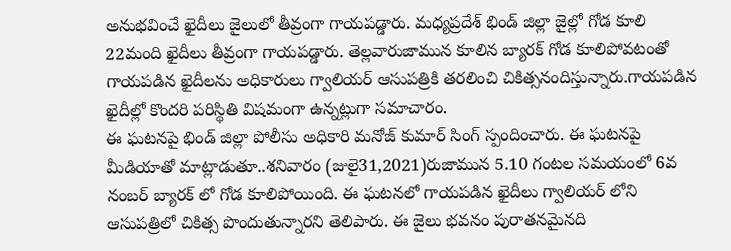అనుభవించే ఖైదీలు జైలులో తీవ్రంగా గాయపడ్డారు. మధ్యప్రదేశ్ భిండ్ జిల్లా జైల్లో గోడ కూలి 22మంది ఖైదీలు తీవ్రంగా గాయపడ్డారు. తెల్లవారుజామున కూలిన బ్యారక్ గోడ కూలిపోవటంతో గాయపడిన ఖైదీలను అధికారులు గ్వాలియర్ ఆసుపత్రికి తరలించి చికిత్సనందిస్తున్నారు.గాయపడిన ఖైదీల్లో కొందరి పరిస్థితి విషమంగా ఉన్నట్లుగా సమాచారం.
ఈ ఘటనపై భిండ్ జిల్లా పోలీసు అధికారి మనోజ్ కుమార్ సింగ్ స్పందించారు. ఈ ఘటనపై మీడియాతో మాట్లాడుతూ..శనివారం (జులై31,2021)రుజామున 5.10 గంటల సమయంలో 6వ నంబర్ బ్యారక్ లో గోడ కూలిపోయింది. ఈ ఘటనలో గాయపడిన ఖైదీలు గ్వాలియర్ లోని ఆసుపత్రిలో చికిత్స పొందుతున్నారని తెలిపారు. ఈ జైలు భవనం పురాతనమైనది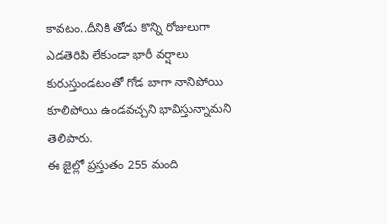కావటం..దీనికి తోడు కొన్ని రోజులుగా ఎడతెరిపి లేకుండా భారీ వర్షాలు కురుస్తుండటంతో గోడ బాగా నానిపోయి కూలిపోయి ఉండవచ్చని భావిస్తున్నామని తెలిపారు.
ఈ జైల్లో ప్రస్తుతం 255 మంది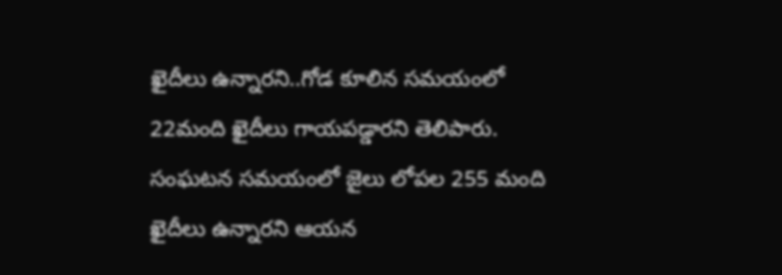ఖైదీలు ఉన్నారని..గోడ కూలిన సమయంలో 22మంది ఖైదీలు గాయపడ్డారని తెలిపారు. సంఘటన సమయంలో జైలు లోపల 255 మంది ఖైదీలు ఉన్నారని ఆయన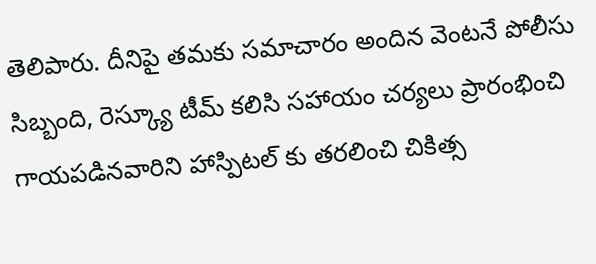తెలిపారు. దీనిపై తమకు సమాచారం అందిన వెంటనే పోలీసు సిబ్బంది, రెస్క్యూ టీమ్ కలిసి సహాయం చర్యలు ప్రారంభించి గాయపడినవారిని హాస్పిటల్ కు తరలించి చికిత్స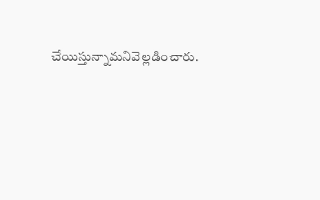చేయిస్తున్నామనివెల్లడించారు.